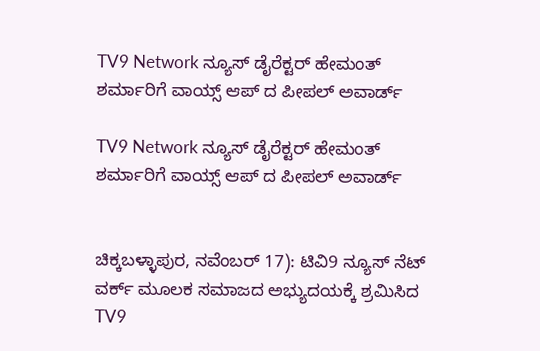TV9 Network ನ್ಯೂಸ್ ಡೈರೆಕ್ಟರ್ ಹೇಮಂತ್ ಶರ್ಮಾರಿಗೆ ವಾಯ್ಸ್ ಆಪ್ ದ ಪೀಪಲ್ ಅವಾರ್ಡ್‌

TV9 Network ನ್ಯೂಸ್ ಡೈರೆಕ್ಟರ್ ಹೇಮಂತ್ ಶರ್ಮಾರಿಗೆ ವಾಯ್ಸ್ ಆಪ್ ದ ಪೀಪಲ್ ಅವಾರ್ಡ್‌


ಚಿಕ್ಕಬಳ್ಳಾಪುರ, ನವೆಂಬರ್ 17): ಟಿವಿ9 ನ್ಯೂಸ್ ನೆಟ್ ವರ್ಕ್ ಮೂಲಕ ಸಮಾಜದ ಅಭ್ಯುದಯಕ್ಕೆ ಶ್ರಮಿಸಿದ TV9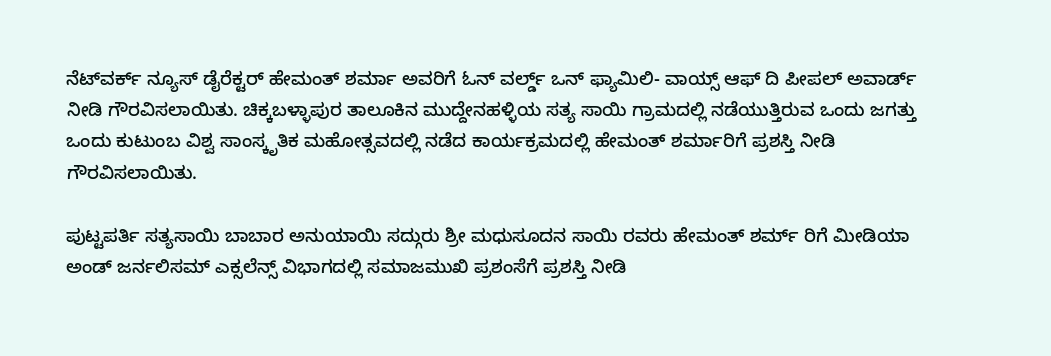ನೆಟ್‌ವರ್ಕ್ ನ್ಯೂಸ್ ಡೈರೆಕ್ಟರ್ ಹೇಮಂತ್ ಶರ್ಮಾ ಅವರಿಗೆ ಓನ್ ವರ್ಲ್ಡ್ ಒನ್ ಫ್ಯಾಮಿಲಿ- ವಾಯ್ಸ್ ಆಫ್ ದಿ ಪೀಪಲ್ ಅವಾರ್ಡ್ ನೀಡಿ ಗೌರವಿಸಲಾಯಿತು. ಚಿಕ್ಕಬಳ್ಳಾಪುರ ತಾಲೂಕಿನ ಮುದ್ದೇನಹಳ್ಳಿಯ ಸತ್ಯ ಸಾಯಿ ಗ್ರಾಮದಲ್ಲಿ ನಡೆಯುತ್ತಿರುವ ಒಂದು ಜಗತ್ತು ಒಂದು ಕುಟುಂಬ ವಿಶ್ವ ಸಾಂಸ್ಕೃತಿಕ ಮಹೋತ್ಸವದಲ್ಲಿ ನಡೆದ ಕಾರ್ಯಕ್ರಮದಲ್ಲಿ ಹೇಮಂತ್ ಶರ್ಮಾರಿಗೆ ಪ್ರಶಸ್ತಿ ನೀಡಿ ಗೌರವಿಸಲಾಯಿತು.

ಪುಟ್ಟಪರ್ತಿ ಸತ್ಯಸಾಯಿ ಬಾಬಾರ ಅನುಯಾಯಿ ಸದ್ಗುರು ಶ್ರೀ ಮಧುಸೂದನ ಸಾಯಿ ರವರು ಹೇಮಂತ್ ಶರ್ಮ್ ರಿಗೆ ಮೀಡಿಯಾ ಅಂಡ್ ಜರ್ನಲಿಸಮ್ ಎಕ್ಸಲೆನ್ಸ್ ವಿಭಾಗದಲ್ಲಿ ಸಮಾಜಮುಖಿ ಪ್ರಶಂಸೆಗೆ ಪ್ರಶಸ್ತಿ ನೀಡಿ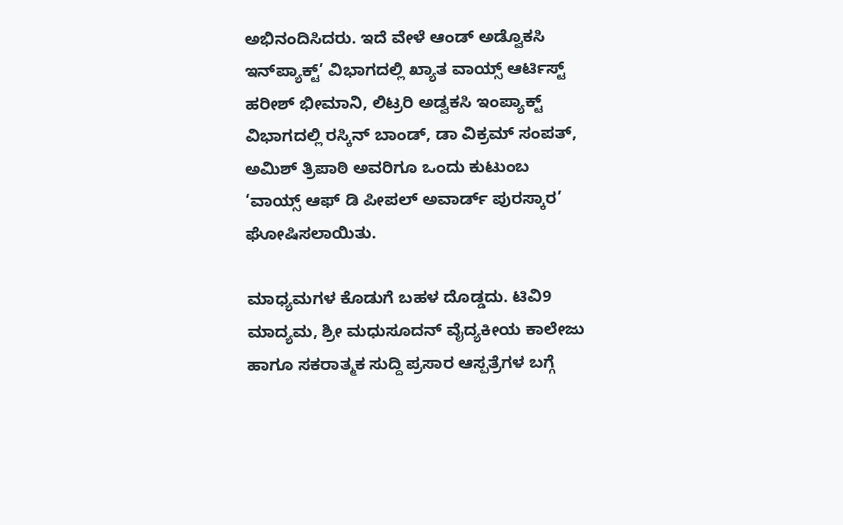ಅಭಿನಂದಿಸಿದರು. ಇದೆ ವೇಳೆ ಆಂಡ್ ಅಡ್ವೊಕಸಿ ಇನ್‌ಪ್ಯಾಕ್ಟ್’ ವಿಭಾಗದಲ್ಲಿ ಖ್ಯಾತ ವಾಯ್ಸ್ ಆರ್ಟಿಸ್ಟ್ ಹರೀಶ್ ಭೀಮಾನಿ, ಲಿಟ್ರರಿ ಅಡ್ವಕಸಿ ಇಂಪ್ಯಾಕ್ಟ್ ವಿಭಾಗದಲ್ಲಿ ರಸ್ಕಿನ್ ಬಾಂಡ್, ಡಾ ವಿಕ್ರಮ್ ಸಂಪತ್, ಅಮಿಶ್ ತ್ರಿಪಾಠಿ ಅವರಿಗೂ ಒಂದು ಕುಟುಂಬ ‘ವಾಯ್ಸ್ ಆಫ್ ಡಿ ಪೀಪಲ್ ಅವಾರ್ಡ್ ಪುರಸ್ಕಾರ’ ಘೋಷಿಸಲಾಯಿತು.

ಮಾಧ್ಯಮಗಳ ಕೊಡುಗೆ ಬಹಳ ದೊಡ್ಡದು. ಟಿವಿ9 ಮಾದ್ಯಮ, ಶ್ರೀ ಮಧುಸೂದನ್ ವೈದ್ಯಕೀಯ ಕಾಲೇಜು ಹಾಗೂ ಸಕರಾತ್ಮಕ ಸುದ್ದಿ ಪ್ರಸಾರ ಆಸ್ಪತ್ರೆಗಳ ಬಗ್ಗೆ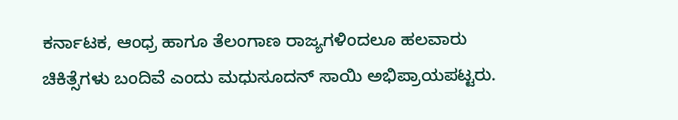ಕರ್ನಾಟಕ, ಆಂಧ್ರ ಹಾಗೂ ತೆಲಂಗಾಣ ರಾಜ್ಯಗಳಿಂದಲೂ ಹಲವಾರು ಚಿಕಿತ್ಸೆಗಳು ಬಂದಿವೆ ಎಂದು ಮಧುಸೂದನ್ ಸಾಯಿ ಅಭಿಪ್ರಾಯಪಟ್ಟರು.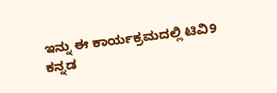ಇನ್ನು ಈ ಕಾರ್ಯಕ್ರಮದಲ್ಲಿ ಟಿವಿ9 ಕನ್ನಡ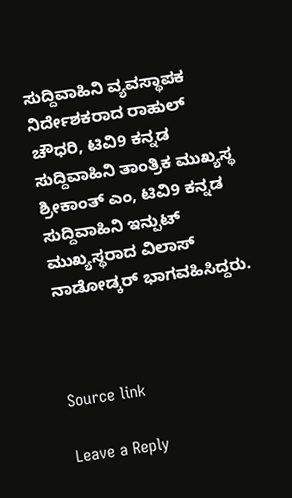ಸುದ್ದಿವಾಹಿನಿ ವ್ಯವಸ್ಥಾಪಕ ನಿರ್ದೇಶಕರಾದ ರಾಹುಲ್ ಚೌಧರಿ, ಟಿವಿ9 ಕನ್ನಡ ಸುದ್ದಿವಾಹಿನಿ ತಾಂತ್ರಿಕ ಮುಖ್ಯಸ್ಥ ಶ್ರೀಕಾಂತ್ ಎಂ, ಟಿವಿ9 ಕನ್ನಡ ಸುದ್ದಿವಾಹಿನಿ ಇನ್ಪುಟ್ ಮುಖ್ಯಸ್ಥರಾದ ವಿಲಾಸ್ ನಾಡೋಡ್ಕರ್ ಭಾಗವಹಿಸಿದ್ದರು.



Source link

Leave a Reply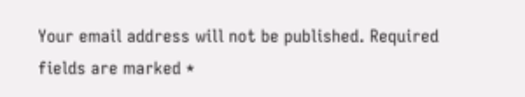Your email address will not be published. Required fields are marked *